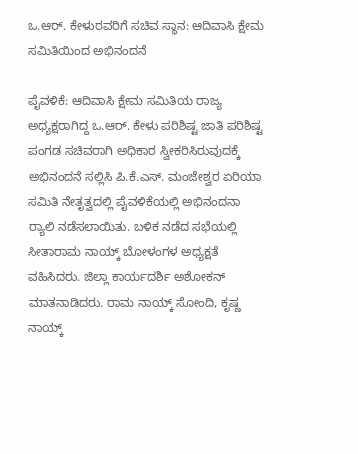ಒ.ಆರ್. ಕೇಳುರವರಿಗೆ ಸಚಿವ ಸ್ಥಾನ: ಆದಿವಾಸಿ ಕ್ಷೇಮ ಸಮಿತಿಯಿಂದ ಅಭಿನಂದನೆ

ಪೈವಳಿಕೆ: ಆದಿವಾಸಿ ಕ್ಷೇಮ ಸಮಿತಿಯ ರಾಜ್ಯ ಅಧ್ಯಕ್ಷರಾಗಿದ್ದ ಒ.ಆರ್. ಕೇಳು ಪರಿಶಿಷ್ಟ ಜಾತಿ ಪರಿಶಿಷ್ಟ ಪಂಗಡ ಸಚಿವರಾಗಿ ಅಧಿಕಾರ ಸ್ವೀಕರಿಸಿರುವುದಕ್ಕೆ ಅಭಿನಂದನೆ ಸಲ್ಲಿಸಿ ಪಿ.ಕೆ.ಎಸ್. ಮಂಜೇಶ್ವರ ಏರಿಯಾ ಸಮಿತಿ ನೇತೃತ್ವದಲ್ಲಿ ಪೈವಳಿಕೆಯಲ್ಲಿ ಅಭಿನಂದನಾ ರ‍್ಯಾಲಿ ನಡೆಸಲಾಯಿತು. ಬಳಿಕ ನಡೆದ ಸಭೆಯಲ್ಲಿ ಸೀತಾರಾಮ ನಾಯ್ಕ್ ಬೋಳಂಗಳ ಅಧ್ಯಕ್ಷತೆ ವಹಿಸಿದರು. ಜಿಲ್ಲಾ ಕಾರ್ಯದರ್ಶಿ ಅಶೋಕನ್ ಮಾತನಾಡಿದರು. ರಾಮ ನಾಯ್ಕ್ ಸೋಂದಿ, ಕೃಷ್ಣ ನಾಯ್ಕ್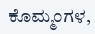ಕೊಮ್ಮಂಗಳ,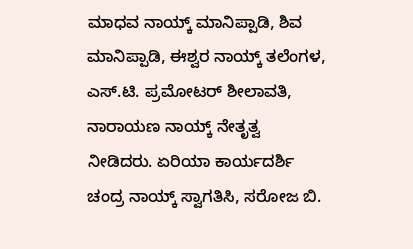ಮಾಧವ ನಾಯ್ಕ್ ಮಾನಿಪ್ಪಾಡಿ, ಶಿವ ಮಾನಿಪ್ಪಾಡಿ, ಈಶ್ವರ ನಾಯ್ಕ್ ತಲೆಂಗಳ, ಎಸ್.ಟಿ. ಪ್ರಮೋಟರ್ ಶೀಲಾವತಿ, ನಾರಾಯಣ ನಾಯ್ಕ್ ನೇತೃತ್ವ ನೀಡಿದರು. ಏರಿಯಾ ಕಾರ್ಯದರ್ಶಿ ಚಂದ್ರ ನಾಯ್ಕ್ ಸ್ವಾಗತಿಸಿ, ಸರೋಜ ಬಿ.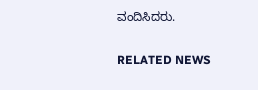ವಂದಿಸಿದರು.

RELATED NEWS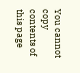You cannot copy contents of this page